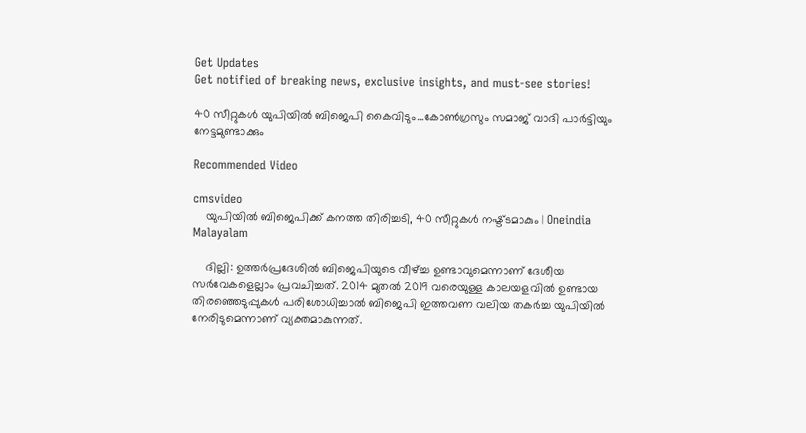Get Updates
Get notified of breaking news, exclusive insights, and must-see stories!

40 സീറ്റുകള്‍ യുപിയില്‍ ബിജെപി കൈവിടും...കോണ്‍ഗ്രസും സമാജ് വാദി പാര്‍ട്ടിയും നേട്ടമുണ്ടാക്കും

Recommended Video

cmsvideo
    യുപിയില്‍ ബിജെപിക്ക് കനത്ത തിരിച്ചടി, 40 സീറ്റുകള്‍ നഷ്ട്ടമാകും | Oneindia Malayalam

    ദില്ലി: ഉത്തര്‍പ്രദേശില്‍ ബിജെപിയുടെ വീഴ്ച്ച ഉണ്ടാവുമെന്നാണ് ദേശീയ സര്‍വേകളെല്ലാം പ്രവചിച്ചത്. 2014 മുതല്‍ 2019 വരെയുള്ള കാലയളവില്‍ ഉണ്ടായ തിരഞ്ഞെടുപ്പുകള്‍ പരിശോധിച്ചാല്‍ ബിജെപി ഇത്തവണ വലിയ തകര്‍ച്ച യുപിയില്‍ നേരിടുമെന്നാണ് വ്യക്തമാകുന്നത്.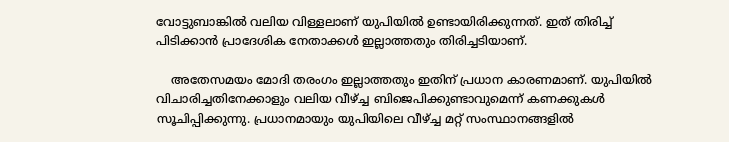വോട്ടുബാങ്കില്‍ വലിയ വിള്ളലാണ് യുപിയില്‍ ഉണ്ടായിരിക്കുന്നത്. ഇത് തിരിച്ച് പിടിക്കാന്‍ പ്രാദേശിക നേതാക്കള്‍ ഇല്ലാത്തതും തിരിച്ചടിയാണ്.

    അതേസമയം മോദി തരംഗം ഇല്ലാത്തതും ഇതിന് പ്രധാന കാരണമാണ്. യുപിയില്‍ വിചാരിച്ചതിനേക്കാളും വലിയ വീഴ്ച്ച ബിജെപിക്കുണ്ടാവുമെന്ന് കണക്കുകള്‍ സൂചിപ്പിക്കുന്നു. പ്രധാനമായും യുപിയിലെ വീഴ്ച്ച മറ്റ് സംസ്ഥാനങ്ങളില്‍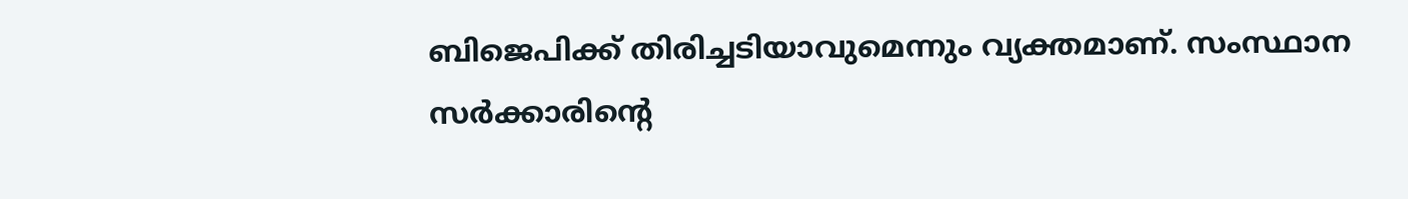ബിജെപിക്ക് തിരിച്ചടിയാവുമെന്നും വ്യക്തമാണ്. സംസ്ഥാന സര്‍ക്കാരിന്റെ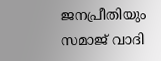ജനപ്രീതിയും സമാജ് വാദി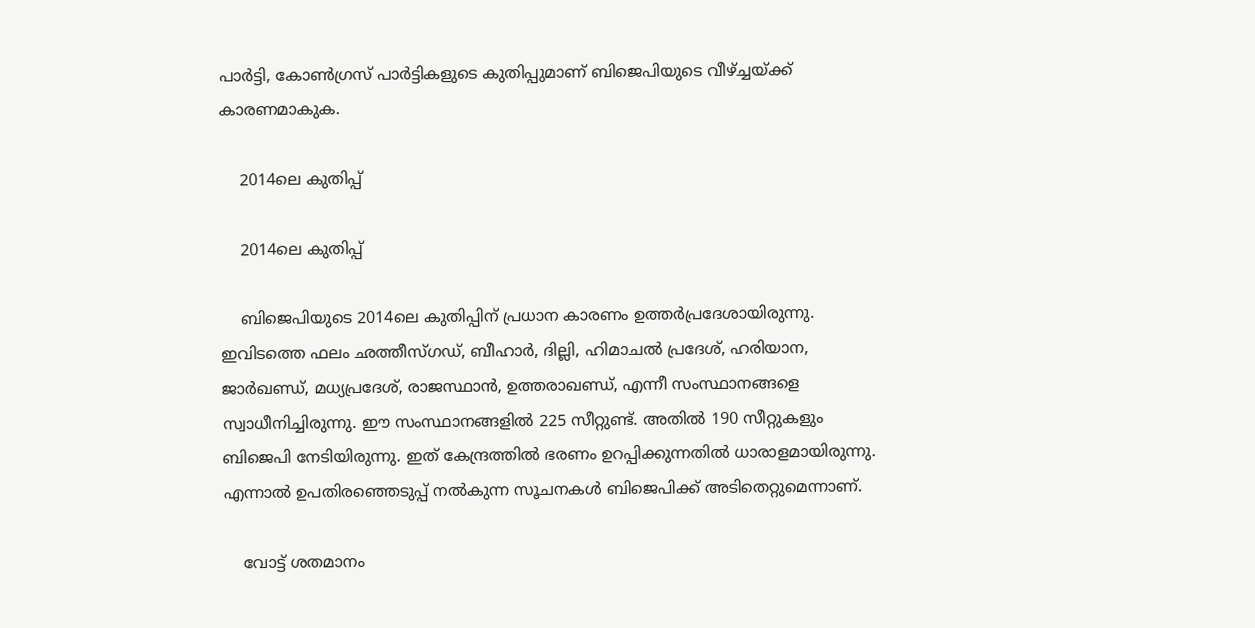പാര്‍ട്ടി, കോണ്‍ഗ്രസ് പാര്‍ട്ടികളുടെ കുതിപ്പുമാണ് ബിജെപിയുടെ വീഴ്ച്ചയ്ക്ക് കാരണമാകുക.

    2014ലെ കുതിപ്പ്

    2014ലെ കുതിപ്പ്

    ബിജെപിയുടെ 2014ലെ കുതിപ്പിന് പ്രധാന കാരണം ഉത്തര്‍പ്രദേശായിരുന്നു. ഇവിടത്തെ ഫലം ഛത്തീസ്ഗഡ്, ബീഹാര്‍, ദില്ലി, ഹിമാചല്‍ പ്രദേശ്, ഹരിയാന, ജാര്‍ഖണ്ഡ്, മധ്യപ്രദേശ്, രാജസ്ഥാന്‍, ഉത്തരാഖണ്ഡ്, എന്നീ സംസ്ഥാനങ്ങളെ സ്വാധീനിച്ചിരുന്നു. ഈ സംസ്ഥാനങ്ങളില്‍ 225 സീറ്റുണ്ട്. അതില്‍ 190 സീറ്റുകളും ബിജെപി നേടിയിരുന്നു. ഇത് കേന്ദ്രത്തില്‍ ഭരണം ഉറപ്പിക്കുന്നതില്‍ ധാരാളമായിരുന്നു. എന്നാല്‍ ഉപതിരഞ്ഞെടുപ്പ് നല്‍കുന്ന സൂചനകള്‍ ബിജെപിക്ക് അടിതെറ്റുമെന്നാണ്.

    വോട്ട് ശതമാനം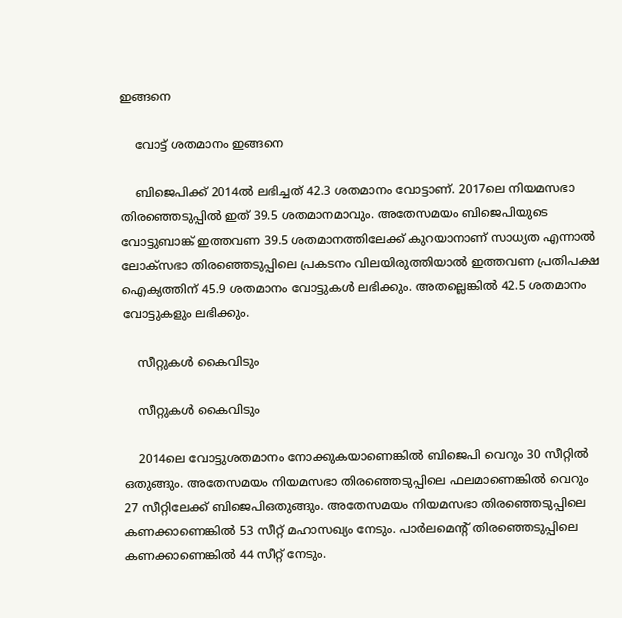ഇങ്ങനെ

    വോട്ട് ശതമാനം ഇങ്ങനെ

    ബിജെപിക്ക് 2014ല്‍ ലഭിച്ചത് 42.3 ശതമാനം വോട്ടാണ്. 2017ലെ നിയമസഭാ തിരഞ്ഞെടുപ്പില്‍ ഇത് 39.5 ശതമാനമാവും. അതേസമയം ബിജെപിയുടെ വോട്ടുബാങ്ക് ഇത്തവണ 39.5 ശതമാനത്തിലേക്ക് കുറയാനാണ് സാധ്യത എന്നാല്‍ ലോക്‌സഭാ തിരഞ്ഞെടുപ്പിലെ പ്രകടനം വിലയിരുത്തിയാല്‍ ഇത്തവണ പ്രതിപക്ഷ ഐക്യത്തിന് 45.9 ശതമാനം വോട്ടുകള്‍ ലഭിക്കും. അതല്ലെങ്കില്‍ 42.5 ശതമാനം വോട്ടുകളും ലഭിക്കും.

    സീറ്റുകള്‍ കൈവിടും

    സീറ്റുകള്‍ കൈവിടും

    2014ലെ വോട്ടുശതമാനം നോക്കുകയാണെങ്കില്‍ ബിജെപി വെറും 30 സീറ്റില്‍ ഒതുങ്ങും. അതേസമയം നിയമസഭാ തിരഞ്ഞെടുപ്പിലെ ഫലമാണെങ്കില്‍ വെറും 27 സീറ്റിലേക്ക് ബിജെപിഒതുങ്ങും. അതേസമയം നിയമസഭാ തിരഞ്ഞെടുപ്പിലെ കണക്കാണെങ്കില്‍ 53 സീറ്റ് മഹാസഖ്യം നേടും. പാര്‍ലമെന്റ് തിരഞ്ഞെടുപ്പിലെ കണക്കാണെങ്കില്‍ 44 സീറ്റ് നേടും.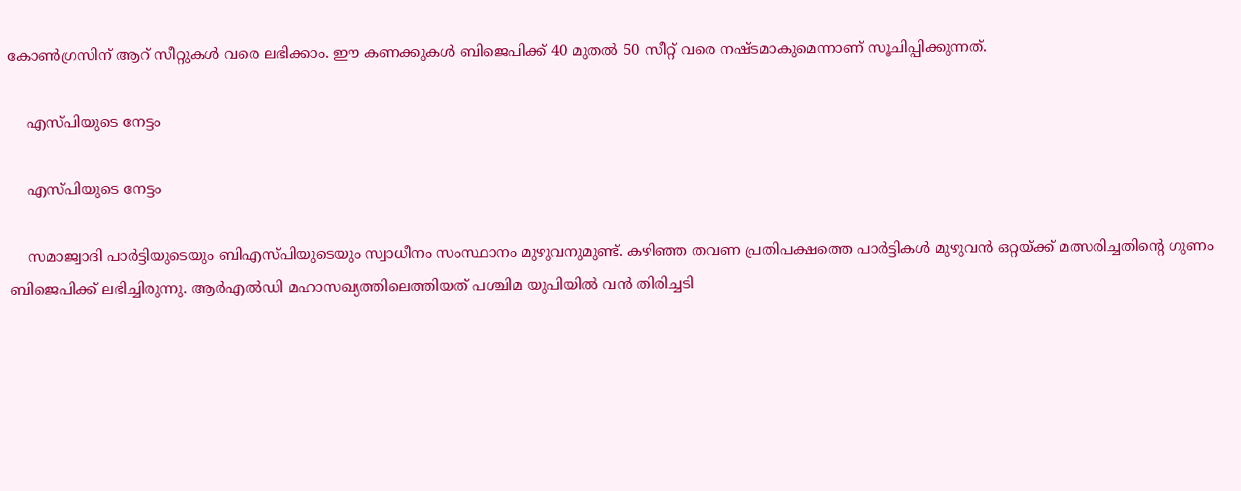കോണ്‍ഗ്രസിന് ആറ് സീറ്റുകള്‍ വരെ ലഭിക്കാം. ഈ കണക്കുകള്‍ ബിജെപിക്ക് 40 മുതല്‍ 50 സീറ്റ് വരെ നഷ്ടമാകുമെന്നാണ് സൂചിപ്പിക്കുന്നത്.

    എസ്പിയുടെ നേട്ടം

    എസ്പിയുടെ നേട്ടം

    സമാജ്വാദി പാര്‍ട്ടിയുടെയും ബിഎസ്പിയുടെയും സ്വാധീനം സംസ്ഥാനം മുഴുവനുമുണ്ട്. കഴിഞ്ഞ തവണ പ്രതിപക്ഷത്തെ പാര്‍ട്ടികള്‍ മുഴുവന്‍ ഒറ്റയ്ക്ക് മത്സരിച്ചതിന്റെ ഗുണം ബിജെപിക്ക് ലഭിച്ചിരുന്നു. ആര്‍എല്‍ഡി മഹാസഖ്യത്തിലെത്തിയത് പശ്ചിമ യുപിയില്‍ വന്‍ തിരിച്ചടി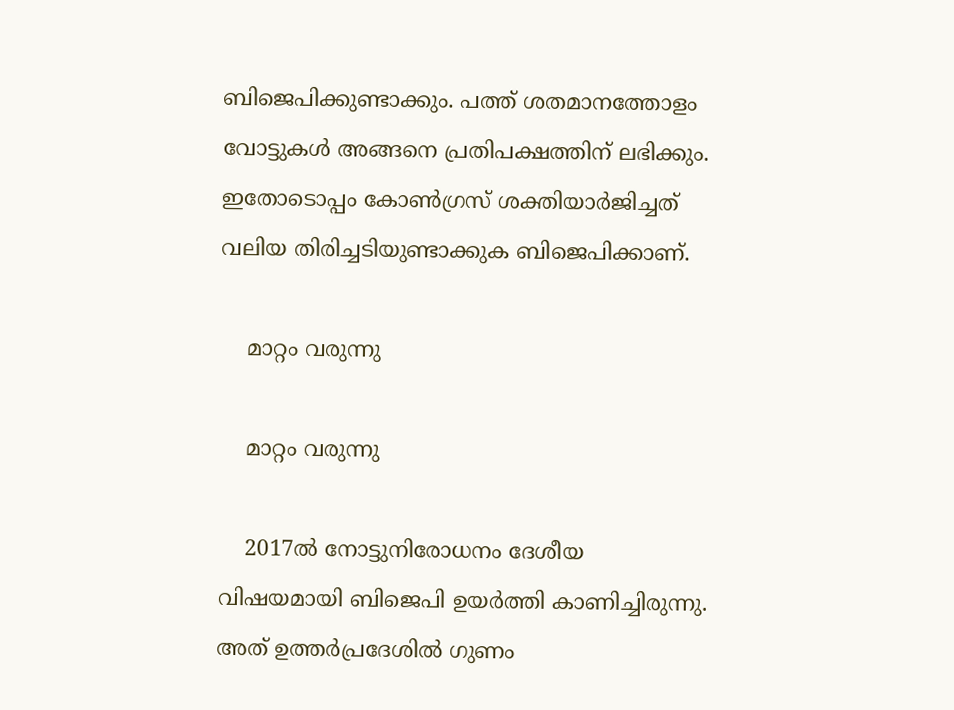ബിജെപിക്കുണ്ടാക്കും. പത്ത് ശതമാനത്തോളം വോട്ടുകള്‍ അങ്ങനെ പ്രതിപക്ഷത്തിന് ലഭിക്കും. ഇതോടൊപ്പം കോണ്‍ഗ്രസ് ശക്തിയാര്‍ജിച്ചത് വലിയ തിരിച്ചടിയുണ്ടാക്കുക ബിജെപിക്കാണ്.

    മാറ്റം വരുന്നു

    മാറ്റം വരുന്നു

    2017ല്‍ നോട്ടുനിരോധനം ദേശീയ വിഷയമായി ബിജെപി ഉയര്‍ത്തി കാണിച്ചിരുന്നു. അത് ഉത്തര്‍പ്രദേശില്‍ ഗുണം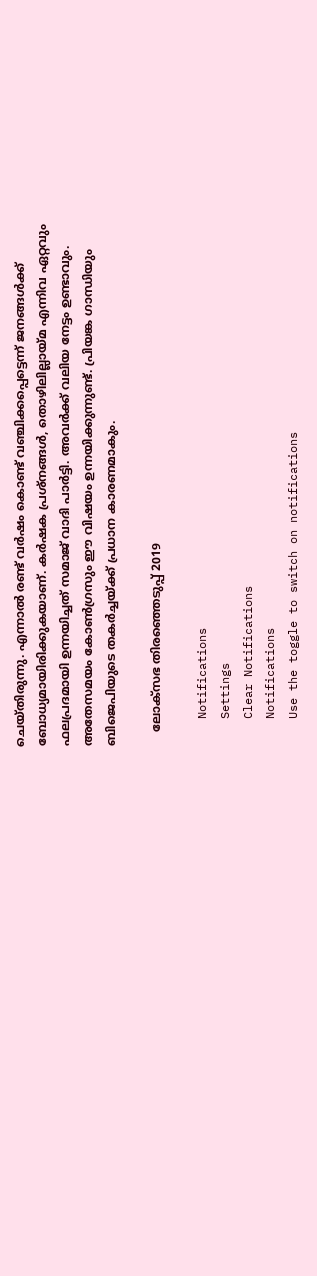ചെയ്തിരുന്നു. എന്നാല്‍ രണ്ട് വര്‍ഷം കൊണ്ട് വഞ്ചിക്കപ്പെട്ടെന്ന് ജനങ്ങള്‍ക്ക് ബോധ്യമായിരിക്കുകയാണ്. കര്‍ഷക പ്രശ്‌നങ്ങള്‍, തൊഴിലില്ലായ്മ എന്നിവ ഏറ്റവും ഫലപ്രദമായി ഉന്നയിച്ചത് സമാജ് വാദി പാര്‍ട്ടി. അവര്‍ക്ക് വലിയ നേട്ടം ഉണ്ടാവും. അതേസമയം കോണ്‍ഗ്രസും ഈ വിഷയം ഉന്നയിക്കുന്നുണ്ട്. പ്രിയങ്ക ഗാന്ധിയും ബിജെപിയുടെ തകര്‍ച്ചയ്ക്ക് പ്രധാന കാരണമാകും.

    ലോക്സഭ തിരഞ്ഞെടുപ്പ് 2019

    Notifications
    Settings
    Clear Notifications
    Notifications
    Use the toggle to switch on notifications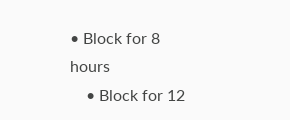• Block for 8 hours
    • Block for 12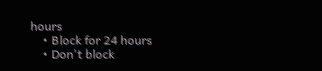hours
    • Block for 24 hours
    • Don't block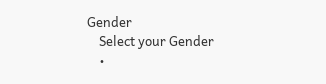Gender
    Select your Gender
    •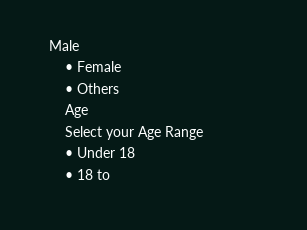Male
    • Female
    • Others
    Age
    Select your Age Range
    • Under 18
    • 18 to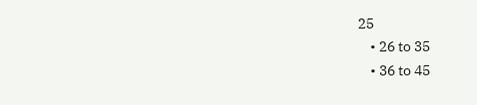25
    • 26 to 35
    • 36 to 45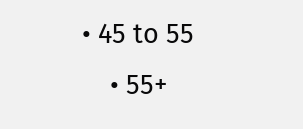• 45 to 55
    • 55+